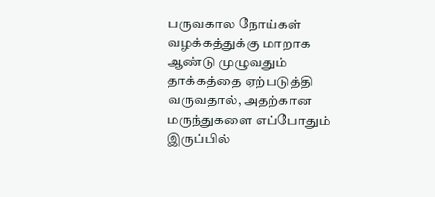பருவகால நோய்கள் வழக்கத்துக்கு மாறாக ஆண்டு முழுவதும் தாக்கத்தை ஏற்படுத்தி வருவதால், அதற்கான மருந்துகளை எப்போதும் இருப்பில்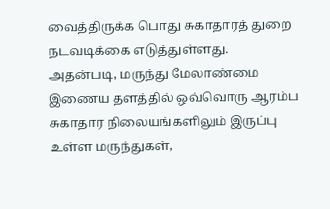வைத்திருக்க பொது சுகாதாரத் துறை நடவடிக்கை எடுத்துள்ளது.
அதன்படி, மருந்து மேலாண்மை இணைய தளத்தில் ஒவ்வொரு ஆரம்ப சுகாதார நிலையங்களிலும் இருப்பு உள்ள மருந்துகள்,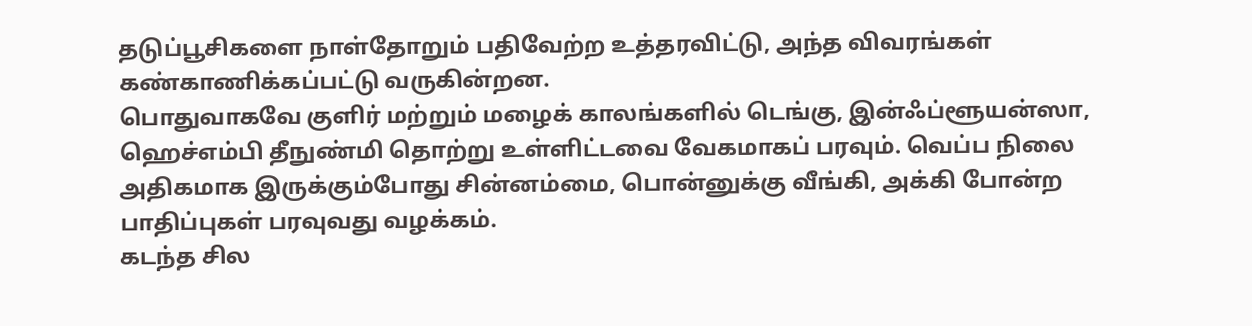தடுப்பூசிகளை நாள்தோறும் பதிவேற்ற உத்தரவிட்டு, அந்த விவரங்கள் கண்காணிக்கப்பட்டு வருகின்றன.
பொதுவாகவே குளிர் மற்றும் மழைக் காலங்களில் டெங்கு, இன்ஃப்ளூயன்ஸா, ஹெச்எம்பி தீநுண்மி தொற்று உள்ளிட்டவை வேகமாகப் பரவும். வெப்ப நிலை அதிகமாக இருக்கும்போது சின்னம்மை, பொன்னுக்கு வீங்கி, அக்கி போன்ற பாதிப்புகள் பரவுவது வழக்கம்.
கடந்த சில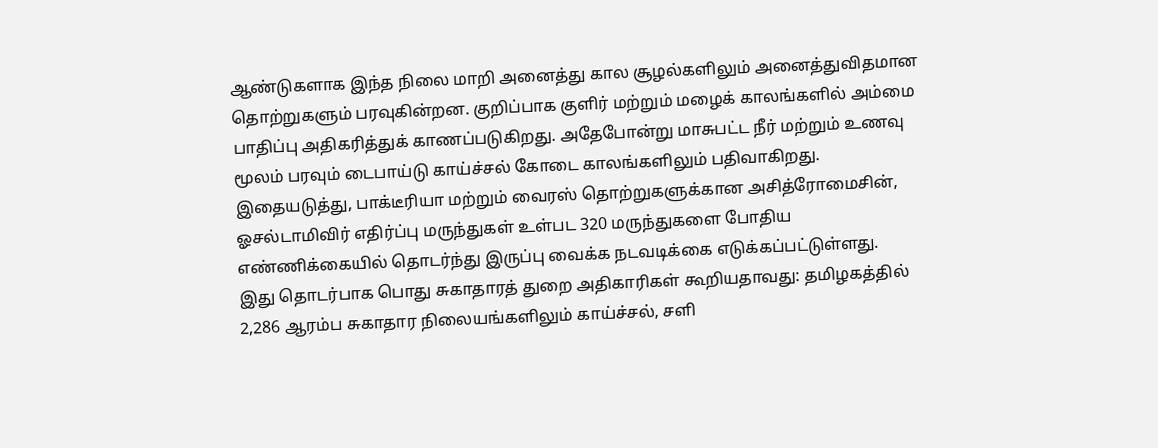ஆண்டுகளாக இந்த நிலை மாறி அனைத்து கால சூழல்களிலும் அனைத்துவிதமான தொற்றுகளும் பரவுகின்றன. குறிப்பாக குளிர் மற்றும் மழைக் காலங்களில் அம்மை பாதிப்பு அதிகரித்துக் காணப்படுகிறது. அதேபோன்று மாசுபட்ட நீர் மற்றும் உணவு மூலம் பரவும் டைபாய்டு காய்ச்சல் கோடை காலங்களிலும் பதிவாகிறது.
இதையடுத்து, பாக்டீரியா மற்றும் வைரஸ் தொற்றுகளுக்கான அசித்ரோமைசின், ஓசல்டாமிவிர் எதிர்ப்பு மருந்துகள் உள்பட 320 மருந்துகளை போதிய எண்ணிக்கையில் தொடர்ந்து இருப்பு வைக்க நடவடிக்கை எடுக்கப்பட்டுள்ளது.
இது தொடர்பாக பொது சுகாதாரத் துறை அதிகாரிகள் கூறியதாவது: தமிழகத்தில் 2,286 ஆரம்ப சுகாதார நிலையங்களிலும் காய்ச்சல், சளி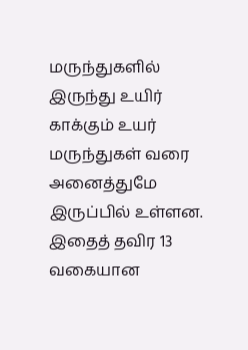மருந்துகளில் இருந்து உயிர் காக்கும் உயர் மருந்துகள் வரை அனைத்துமே இருப்பில் உள்ளன. இதைத் தவிர 13 வகையான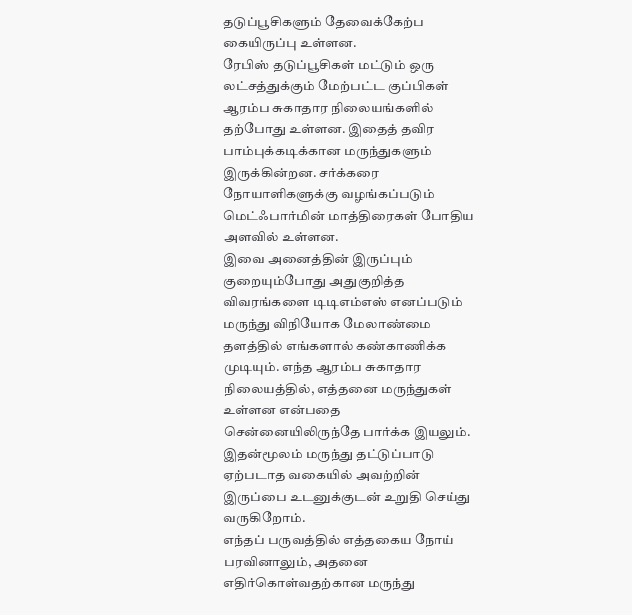தடுப்பூசிகளும் தேவைக்கேற்ப கையிருப்பு உள்ளன.
ரேபிஸ் தடுப்பூசிகள் மட்டும் ஒரு லட்சத்துக்கும் மேற்பட்ட குப்பிகள் ஆரம்ப சுகாதார நிலையங்களில் தற்போது உள்ளன. இதைத் தவிர பாம்புக்கடிக்கான மருந்துகளும் இருக்கின்றன. சர்க்கரை நோயாளிகளுக்கு வழங்கப்படும் மெட்ஃபார்மின் மாத்திரைகள் போதிய அளவில் உள்ளன.
இவை அனைத்தின் இருப்பும் குறையும்போது அதுகுறித்த விவரங்களை டிடிஎம்எஸ் எனப்படும் மருந்து விநியோக மேலாண்மை தளத்தில் எங்களால் கண்காணிக்க முடியும். எந்த ஆரம்ப சுகாதார நிலையத்தில், எத்தனை மருந்துகள் உள்ளன என்பதை சென்னையிலிருந்தே பார்க்க இயலும். இதன்மூலம் மருந்து தட்டுப்பாடு ஏற்படாத வகையில் அவற்றின் இருப்பை உடனுக்குடன் உறுதி செய்து வருகிறோம்.
எந்தப் பருவத்தில் எத்தகைய நோய் பரவினாலும், அதனை எதிர்கொள்வதற்கான மருந்து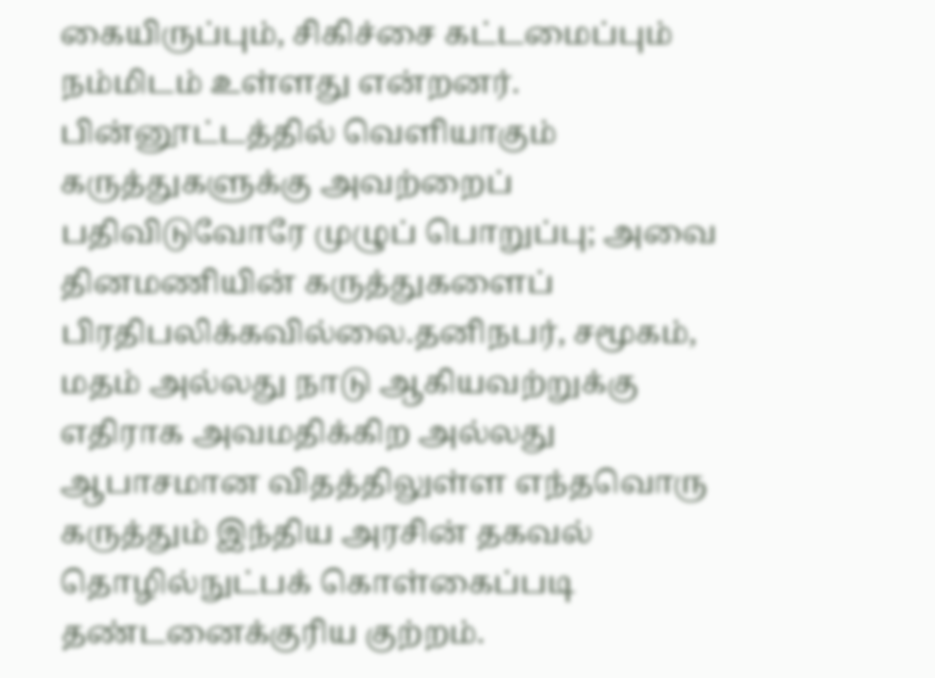கையிருப்பும், சிகிச்சை கட்டமைப்பும் நம்மிடம் உள்ளது என்றனர்.
பின்னூட்டத்தில் வெளியாகும் கருத்துகளுக்கு அவற்றைப் பதிவிடுவோரே முழுப் பொறுப்பு; அவை தினமணியின் கருத்துகளைப் பிரதிபலிக்கவில்லை.தனிநபர், சமூகம், மதம் அல்லது நாடு ஆகியவற்றுக்கு எதிராக அவமதிக்கிற அல்லது ஆபாசமான விதத்திலுள்ள எந்தவொரு கருத்தும் இந்திய அரசின் தகவல் தொழில்நுட்பக் கொள்கைப்படி தண்டனைக்குரிய குற்றம்.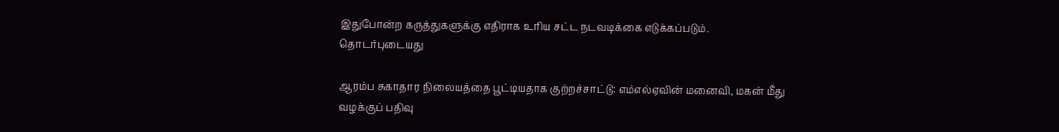இதுபோன்ற கருத்துகளுக்கு எதிராக உரிய சட்ட நடவடிக்கை எடுக்கப்படும்.
தொடர்புடையது

ஆரம்ப சுகாதார நிலையத்தை பூட்டியதாக குற்றச்சாட்டு: எம்எல்ஏவின் மனைவி, மகன் மீது வழக்குப் பதிவு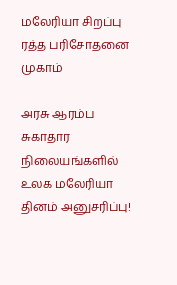மலேரியா சிறப்பு ரத்த பரிசோதனை முகாம்

அரசு ஆரம்ப சுகாதார நிலையங்களில் உலக மலேரியா தினம் அனுசரிப்பு!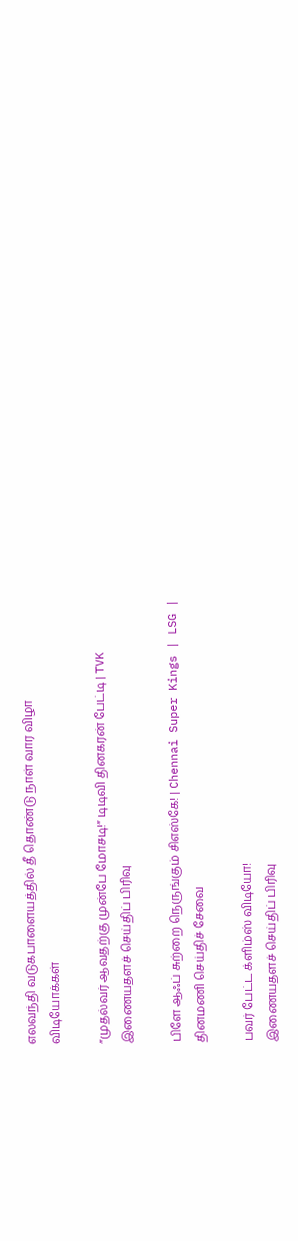எலவந்தி வடுகபாளையத்தில் தீ தொண்டு நாள் வார விழா
விடியோக்கள்

”முதல்வர் ஆவதற்கு முன்பே மோசடி!” டிடிவி தினகரன் பேட்டி | TVK
இணையதளச் செய்திப் பிரிவு

பிளே ஆஃப் சுற்றை நெருங்கும் சிஎஸ்கே! | Chennai Super Kings | LSG |
தினமணி செய்திச் சேவை

பவர் பேட்ட க்ளிம்ஸ் விடியோ!
இணையதளச் செய்திப் பிரிவு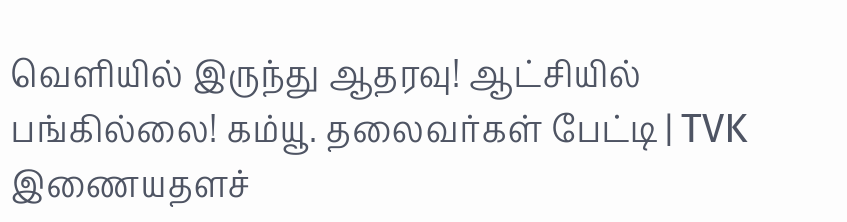வெளியில் இருந்து ஆதரவு! ஆட்சியில் பங்கில்லை! கம்யூ. தலைவர்கள் பேட்டி | TVK
இணையதளச்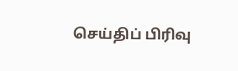செய்திப் பிரிவு